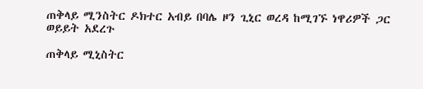ጠቅላይ ሚንስትር ዶክተር አብይ በባሌ ዞን ጊኒር ወረዳ ከሚገኙ ነዋሪዎች ጋር ወይይት አደረጉ

ጠቅላይ ሚኒስትር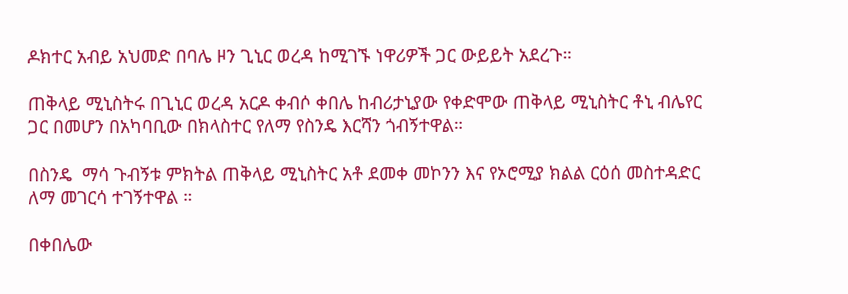ዶክተር አብይ አህመድ በባሌ ዞን ጊኒር ወረዳ ከሚገኙ ነዋሪዎች ጋር ውይይት አደረጉ።

ጠቅላይ ሚኒስትሩ በጊኒር ወረዳ አርዶ ቀብሶ ቀበሌ ከብሪታኒያው የቀድሞው ጠቅላይ ሚኒስትር ቶኒ ብሌየር ጋር በመሆን በአካባቢው በክላስተር የለማ የስንዴ እርሻን ጎብኝተዋል።

በስንዴ  ማሳ ጉብኝቱ ምክትል ጠቅላይ ሚኒስትር አቶ ደመቀ መኮንን እና የኦሮሚያ ክልል ርዕሰ መስተዳድር ለማ መገርሳ ተገኝተዋል ።

በቀበሌው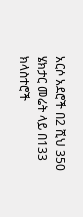አርሶ አደሮች በ2 ሺህ 350 ሄክታር መሬት ላይ በ133 ክላስተሮች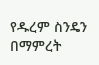የዱረም ስንዴን በማምረት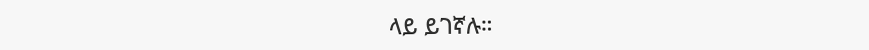ላይ ይገኛሉ።